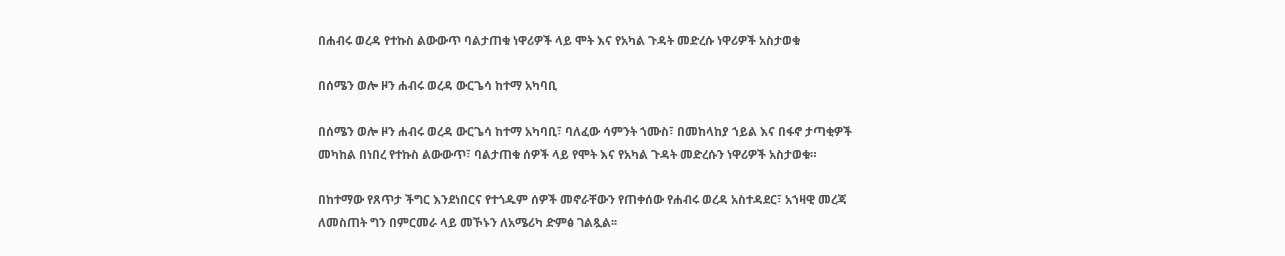በሐብሩ ወረዳ የተኩስ ልውውጥ ባልታጠቁ ነዋሪዎች ላይ ሞት እና የአካል ጉዳት መድረሱ ነዋሪዎች አስታወቁ

በሰሜን ወሎ ዞን ሐብሩ ወረዳ ውርጌሳ ከተማ አካባቢ

በሰሜን ወሎ ዞን ሐብሩ ወረዳ ውርጌሳ ከተማ አካባቢ፣ ባለፈው ሳምንት ኀሙስ፣ በመከላከያ ኀይል እና በፋኖ ታጣቂዎች መካከል በነበረ የተኩስ ልውውጥ፣ ባልታጠቁ ሰዎች ላይ የሞት እና የአካል ጉዳት መድረሱን ነዋሪዎች አስታወቁ።

በከተማው የጸጥታ ችግር እንደነበርና የተጎዱም ሰዎች መኖራቸውን የጠቀሰው የሐብሩ ወረዳ አስተዳደር፣ አኀዛዊ መረጃ ለመስጠት ግን በምርመራ ላይ መኾኑን ለአሜሪካ ድምፅ ገልጿል፡፡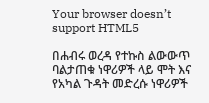Your browser doesn’t support HTML5

በሐብሩ ወረዳ የተኩስ ልውውጥ ባልታጠቁ ነዋሪዎች ላይ ሞት እና የአካል ጉዳት መድረሱ ነዋሪዎች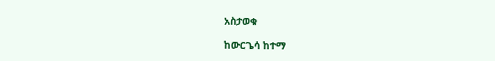አስታወቁ

ከውርጌሳ ከተማ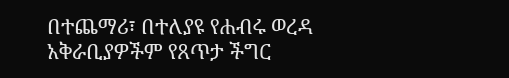በተጨማሪ፣ በተለያዩ የሐብሩ ወረዳ አቅራቢያዎችም የጸጥታ ችግር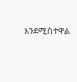እንደሚስተዋል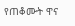የጠቆሙት ዋና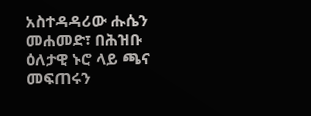አስተዳዳሪው ሑሴን መሐመድ፣ በሕዝቡ ዕለታዊ ኑሮ ላይ ጫና መፍጠሩን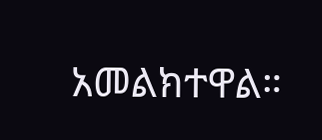አመልክተዋል።